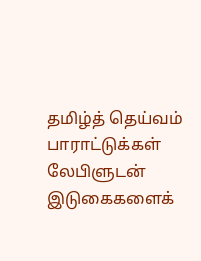தமிழ்த் தெய்வம்
பாராட்டுக்கள் லேபிளுடன் இடுகைகளைக்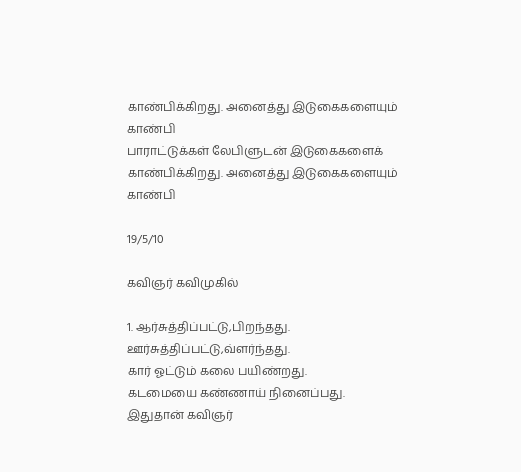காண்பிக்கிறது. அனைத்து இடுகைகளையும் காண்பி
பாராட்டுக்கள் லேபிளுடன் இடுகைகளைக் காண்பிக்கிறது. அனைத்து இடுகைகளையும் காண்பி

19/5/10

கவிஞர் கவிமுகில்

1. ஆர்சுத்திப்பட்டு,பிறந்தது.
ஊர்சுத்திப்பட்டு,வ்ளர்ந்தது.
கார் ஓட்டும் கலை பயிண்றது.
கடமையை கண்ணாய் நினைப்பது.
இதுதான் கவிஞர்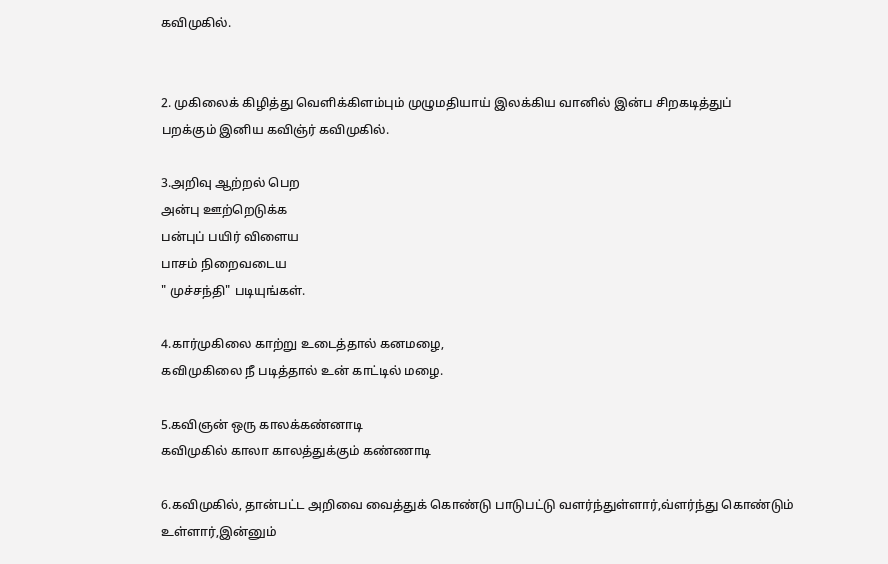கவிமுகில்.


2. முகிலைக் கிழித்து வெளிக்கிளம்பும் முழுமதியாய் இலக்கிய வானில் இன்ப சிறகடித்துப்
பறக்கும் இனிய கவிஞ்ர் கவிமுகில்.

3.அறிவு ஆற்றல் பெற
அன்பு ஊற்றெடுக்க
பன்புப் பயிர் விளைய
பாசம் நிறைவடைய
" முச்சந்தி" படியுங்கள்.

4.கார்முகிலை காற்று உடைத்தால் கனமழை,
கவிமுகிலை நீ படித்தால் உன் காட்டில் மழை.

5.கவிஞன் ஒரு காலக்கண்னாடி
கவிமுகில் காலா காலத்துக்கும் கண்ணாடி

6.கவிமுகில், தான்பட்ட அறிவை வைத்துக் கொண்டு பாடுபட்டு வளர்ந்துள்ளார்,வ்ளர்ந்து கொண்டும் உள்ளார்,இன்னும்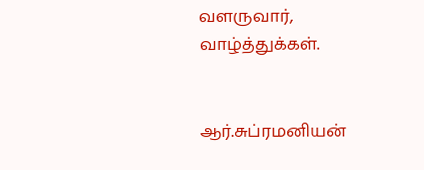வளருவார், வாழ்த்துக்கள்.


ஆர்.சுப்ரமனியன்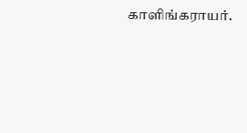காளிங்கராயர்.